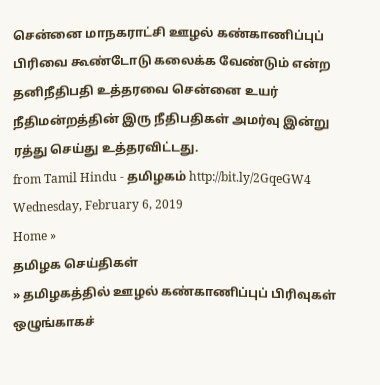சென்னை மாநகராட்சி ஊழல் கண்காணிப்புப் பிரிவை கூண்டோடு கலைக்க வேண்டும் என்ற தனிநீதிபதி உத்தரவை சென்னை உயர் நீதிமன்றத்தின் இரு நீதிபதிகள் அமர்வு இன்று ரத்து செய்து உத்தரவிட்டது.
from Tamil Hindu - தமிழகம் http://bit.ly/2GqeGW4
Wednesday, February 6, 2019
Home »
தமிழக செய்திகள்
» தமிழகத்தில் ஊழல் கண்காணிப்புப் பிரிவுகள் ஒழுங்காகச்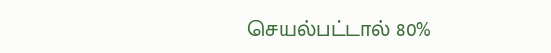செயல்பட்டால் 80%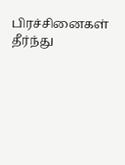பிரச்சினைகள் தீர்ந்து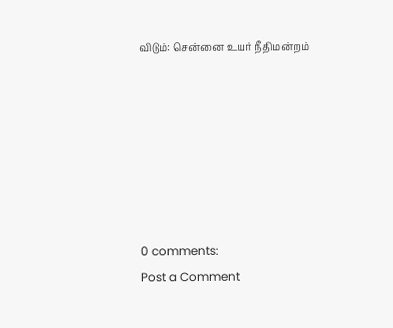விடும்: சென்னை உயர் நீதிமன்றம்







0 comments:
Post a Comment